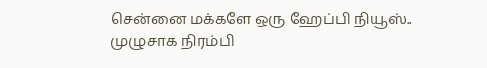சென்னை மக்களே ஒரு ஹேப்பி நியூஸ்.. முழுசாக நிரம்பி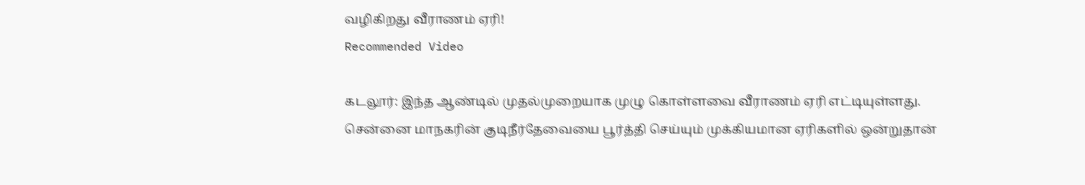வழிகிறது வீராணம் ஏரி!
Recommended Video

கடலூர்: இந்த ஆண்டில் முதல்முறையாக முழு கொள்ளவை வீராணம் ஏரி எட்டியுள்ளது.
சென்னை மாநகரின் குடிநீர்தேவையை பூர்த்தி செய்யும் முக்கியமான ஏரிகளில் ஒன்றுதான்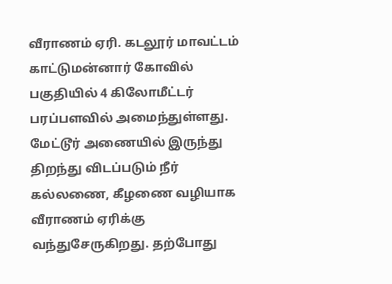வீராணம் ஏரி. கடலூர் மாவட்டம் காட்டுமன்னார் கோவில் பகுதியில் 4 கிலோமீட்டர் பரப்பளவில் அமைந்துள்ளது.
மேட்டூர் அணையில் இருந்து திறந்து விடப்படும் நீர் கல்லணை, கீழணை வழியாக வீராணம் ஏரிக்கு வந்துசேருகிறது. தற்போது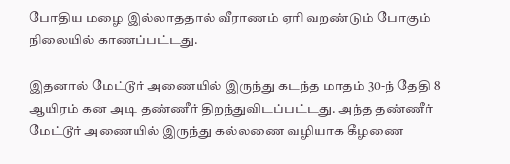போதிய மழை இல்லாததால் வீராணம் ஏரி வறண்டும் போகும் நிலையில் காணப்பட்டது.

இதனால் மேட்டூர் அணையில் இருந்து கடந்த மாதம் 30-ந் தேதி 8 ஆயிரம் கன அடி தண்ணீர் திறந்துவிடப்பட்டது. அந்த தண்ணீர் மேட்டூர் அணையில் இருந்து கல்லணை வழியாக கீழணை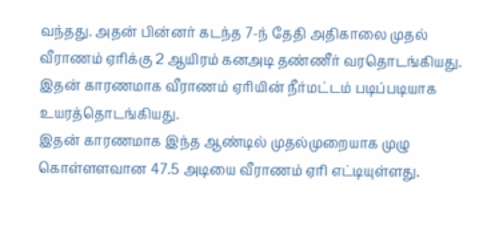வந்தது. அதன் பின்னர் கடந்த 7-ந் தேதி அதிகாலை முதல் வீராணம் ஏரிக்கு 2 ஆயிரம் கனஅடி தண்ணீர் வரதொடங்கியது. இதன் காரணமாக வீராணம் ஏரியின் நீர்மட்டம் படிப்படியாக உயரத்தொடங்கியது.
இதன் காரணமாக இந்த ஆண்டில் முதல்முறையாக முழு கொள்ளளவான 47.5 அடியை வீராணம் ஏரி எட்டியுள்ளது.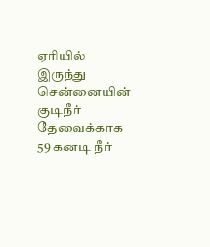ஏரியில் இருந்து சென்னையின் குடிநீர் தேவைக்காக 59 கனடி நீர்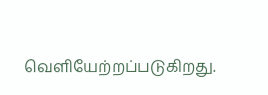வெளியேற்றப்படுகிறது.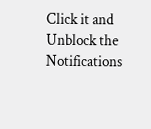Click it and Unblock the Notifications